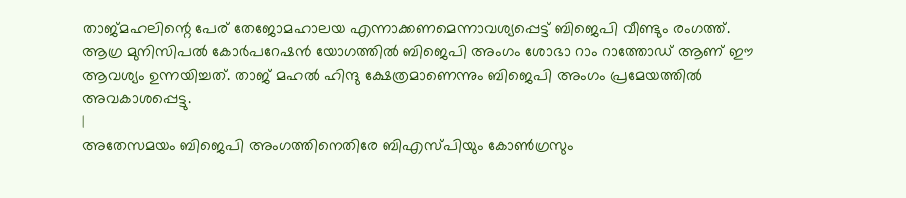താജ്മഹലിന്റെ പേര് തേജോമഹാലയ എന്നാക്കണമെന്നാവശ്യപ്പെട്ട് ബിജെപി വീണ്ടും രംഗത്ത്. ആഗ്ര മുനിസിപൽ കോർപറേഷൻ യോഗത്തിൽ ബിജെപി അംഗം ശോഭാ റാം റാത്തോഡ് ആണ് ഈ ആവശ്യം ഉന്നയിച്ചത്. താജ് മഹൽ ഹിന്ദു ക്ഷേത്രമാണെന്നും ബിജെപി അംഗം പ്രമേയത്തിൽ അവകാശപ്പെട്ടു.
|
അതേസമയം ബിജെപി അംഗത്തിനെതിരേ ബിഎസ്പിയും കോൺഗ്രസും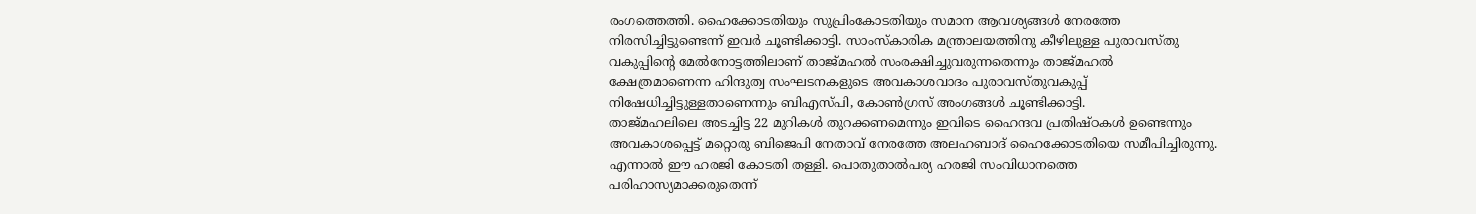രംഗത്തെത്തി. ഹൈക്കോടതിയും സുപ്രിംകോടതിയും സമാന ആവശ്യങ്ങൾ നേരത്തേ നിരസിച്ചിട്ടുണ്ടെന്ന് ഇവർ ചൂണ്ടിക്കാട്ടി. സാംസ്കാരിക മന്ത്രാലയത്തിനു കീഴിലുള്ള പുരാവസ്തു വകുപ്പിന്റെ മേൽനോട്ടത്തിലാണ് താജ്മഹൽ സംരക്ഷിച്ചുവരുന്നതെന്നും താജ്മഹൽ ക്ഷേത്രമാണെന്ന ഹിന്ദുത്വ സംഘടനകളുടെ അവകാശവാദം പുരാവസ്തുവകുപ്പ് നിഷേധിച്ചിട്ടുള്ളതാണെന്നും ബിഎസ്പി, കോൺഗ്രസ് അംഗങ്ങൾ ചൂണ്ടിക്കാട്ടി.
താജ്മഹലിലെ അടച്ചിട്ട 22 മുറികൾ തുറക്കണമെന്നും ഇവിടെ ഹൈന്ദവ പ്രതിഷ്ഠകൾ ഉണ്ടെന്നും അവകാശപ്പെട്ട് മറ്റൊരു ബിജെപി നേതാവ് നേരത്തേ അലഹബാദ് ഹൈക്കോടതിയെ സമീപിച്ചിരുന്നു. എന്നാൽ ഈ ഹരജി കോടതി തള്ളി. പൊതുതാൽപര്യ ഹരജി സംവിധാനത്തെ പരിഹാസ്യമാക്കരുതെന്ന്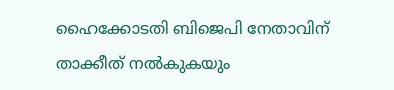ഹൈക്കോടതി ബിജെപി നേതാവിന് താക്കീത് നൽകുകയും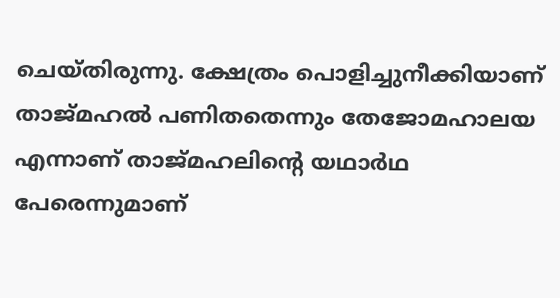ചെയ്തിരുന്നു. ക്ഷേത്രം പൊളിച്ചുനീക്കിയാണ് താജ്മഹൽ പണിതതെന്നും തേജോമഹാലയ എന്നാണ് താജ്മഹലിന്റെ യഥാർഥ പേരെന്നുമാണ്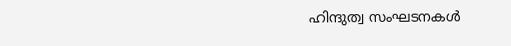ഹിന്ദുത്വ സംഘടനകൾ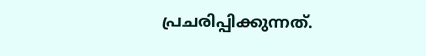പ്രചരിപ്പിക്കുന്നത്.